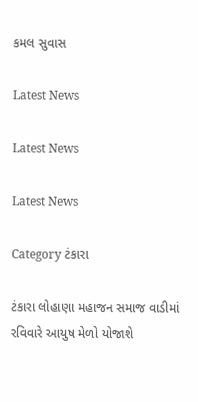કમલ સુવાસ

Latest News

Latest News

Latest News

Category ટંકારા

ટંકારા લોહાણા મહાજન સમાજ વાડીમાં રવિવારે આયુષ મેળો યોજાશે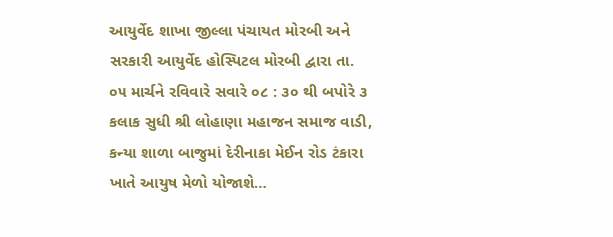આયુર્વેદ શાખા જીલ્લા પંચાયત મોરબી અને સરકારી આયુર્વેદ હોસ્પિટલ મોરબી દ્વારા તા. ૦૫ માર્ચને રવિવારે સવારે ૦૮ : ૩૦ થી બપોરે ૩ કલાક સુધી શ્રી લોહાણા મહાજન સમાજ વાડી, કન્યા શાળા બાજુમાં દેરીનાકા મેઈન રોડ ટંકારા ખાતે આયુષ મેળો યોજાશે…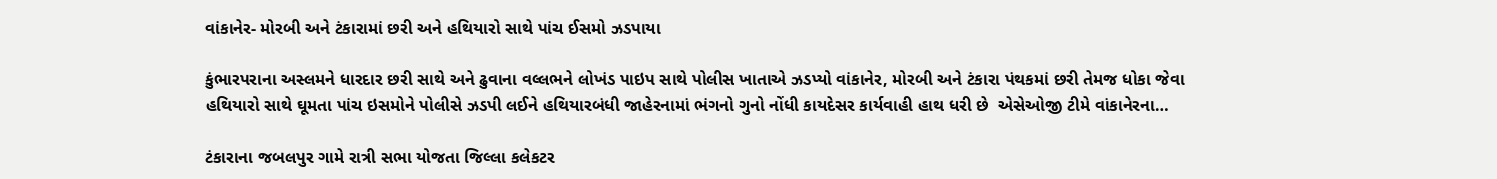વાંકાનેર- મોરબી અને ટંકારામાં છરી અને હથિયારો સાથે પાંચ ઈસમો ઝડપાયા

કુંભારપરાના અસ્લમને ધારદાર છરી સાથે અને ઢુવાના વલ્લભને લોખંડ પાઇપ સાથે પોલીસ ખાતાએ ઝડપ્યો વાંકાનેર, મોરબી અને ટંકારા પંથકમાં છરી તેમજ ધોકા જેવા હથિયારો સાથે ઘૂમતા પાંચ ઇસમોને પોલીસે ઝડપી લઈને હથિયારબંધી જાહેરનામાં ભંગનો ગુનો નોંધી કાયદેસર કાર્યવાહી હાથ ધરી છે  એસેઓજી ટીમે વાંકાનેરના…

ટંકારાના જબલપુર ગામે રાત્રી સભા યોજતા જિલ્લા કલેકટર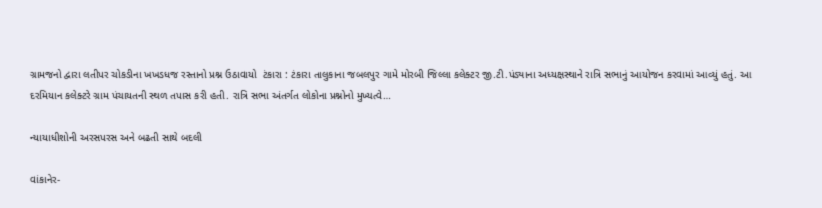ગ્રામજનો દ્વારા લતીપર ચોકડીના ખખડધજ રસ્તાનો પ્રશ્ન ઉઠાવાયો  ટંકારા : ટંકારા તાલુકાના જબલપુર ગામે મોરબી જિલ્લા કલેક્ટર જી.ટી.પંડ્યાના અધ્યક્ષસ્થાને રાત્રિ સભાનું આયોજન કરવામાં આવ્યું હતું. આ દરમિયાન કલેક્ટરે ગ્રામ પંચાયતની સ્થળ તપાસ કરી હતી. રાત્રિ સભા અંતર્ગત લોકોના પ્રશ્નોનો મુખ્યત્વે…

ન્યાયાધીશોની અરસપરસ અને બઢતી સાથે બદલી

વાંકાનેર-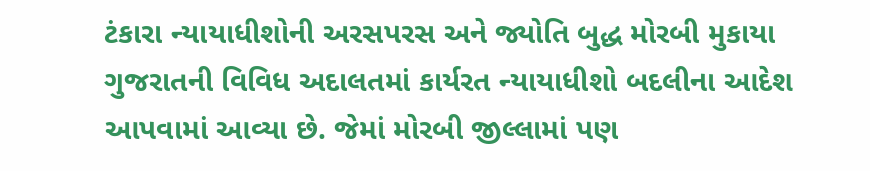ટંકારા ન્યાયાધીશોની અરસપરસ અને જ્યોતિ બુદ્ધ મોરબી મુકાયા  ગુજરાતની વિવિધ અદાલતમાં કાર્યરત ન્યાયાધીશો બદલીના આદેશ આપવામાં આવ્યા છે. જેમાં મોરબી જીલ્લામાં પણ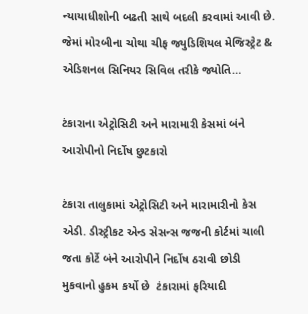ન્યાયાધીશોની બઢતી સાથે બદલી કરવામાં આવી છે. જેમાં મોરબીના ચોથા ચીફ જ્યુડિશિયલ મેજિસ્ટ્રેટ & એડિશનલ સિનિયર સિવિલ તરીકે જ્યોતિ…

ટંકારાના એટ્રોસિટી અને મારામારી કેસમાં બંને આરોપીનો નિર્દોષ છુટકારો

ટંકારા તાલુકામાં એટ્રોસિટી અને મારામારીનો કેસ એડી. ડીસ્ટ્રીકટ એન્ડ સેસન્સ જજની કોર્ટમાં ચાલી જતા કોર્ટે બંને આરોપીને નિર્દોષ ઠરાવી છોડી મુકવાનો હુકમ કર્યો છે  ટંકારામાં ફરિયાદી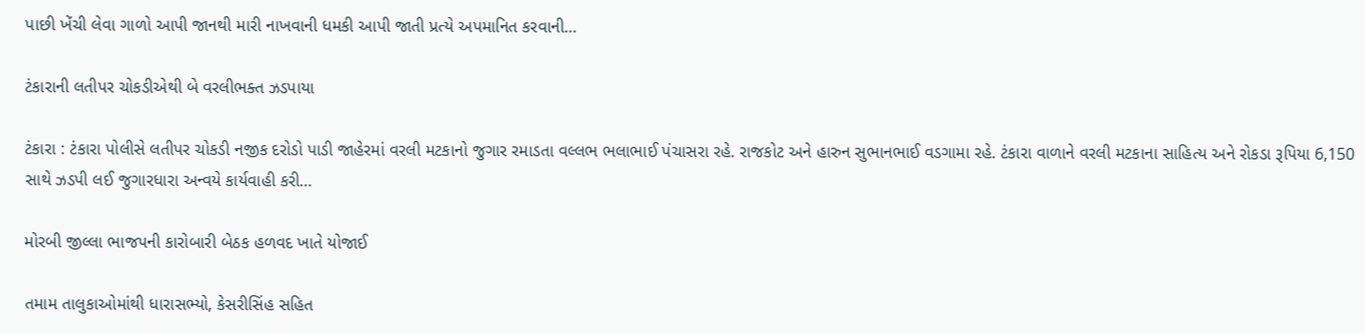પાછી ખેંચી લેવા ગાળો આપી જાનથી મારી નાખવાની ધમકી આપી જાતી પ્રત્યે અપમાનિત કરવાની…

ટંકારાની લતીપર ચોકડીએથી બે વરલીભક્ત ઝડપાયા

ટંકારા : ટંકારા પોલીસે લતીપર ચોકડી નજીક દરોડો પાડી જાહેરમાં વરલી મટકાનો જુગાર રમાડતા વલ્લભ ભલાભાઈ પંચાસરા રહે. રાજકોટ અને હારુન સુભાનભાઈ વડગામા રહે. ટંકારા વાળાને વરલી મટકાના સાહિત્ય અને રોકડા રૂપિયા 6,150 સાથે ઝડપી લઈ જુગારધારા અન્વયે કાર્યવાહી કરી…

મોરબી જીલ્લા ભાજપની કારોબારી બેઠક હળવદ ખાતે યોજાઈ

તમામ તાલુકાઓમાંથી ધારાસભ્યો, કેસરીસિંહ સહિત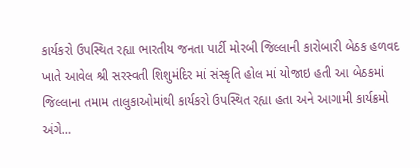કાર્યકરો ઉપસ્થિત રહ્યા ભારતીય જનતા પાર્ટી મોરબી જિલ્લાની કારોબારી બેઠક હળવદ ખાતે આવેલ શ્રી સરસ્વતી શિશુમંદિર માં સંસ્કૃતિ હોલ માં યોજાઇ હતી આ બેઠકમાં જિલ્લાના તમામ તાલુકાઓમાંથી કાર્યકરો ઉપસ્થિત રહ્યા હતા અને આગામી કાર્યક્રમો અંગે…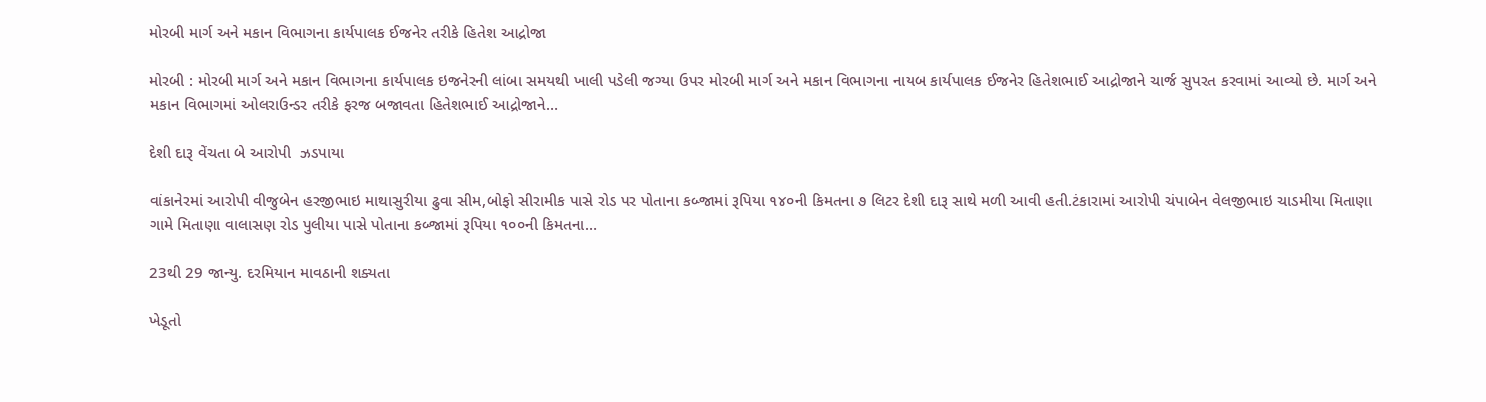મોરબી માર્ગ અને મકાન વિભાગના કાર્યપાલક ઈજનેર તરીકે હિતેશ આદ્રોજા

મોરબી : મોરબી માર્ગ અને મકાન વિભાગના કાર્યપાલક ઇજનેરની લાંબા સમયથી ખાલી પડેલી જગ્યા ઉપર મોરબી માર્ગ અને મકાન વિભાગના નાયબ કાર્યપાલક ઈજનેર હિતેશભાઈ આદ્રોજાને ચાર્જ સુપરત કરવામાં આવ્યો છે. માર્ગ અને મકાન વિભાગમાં ઓલરાઉન્ડર તરીકે ફરજ બજાવતા હિતેશભાઈ આદ્રોજાને…

દેશી દારૂ વેંચતા બે આરોપી  ઝડપાયા

વાંકાનેરમાં આરોપી વીજુબેન હરજીભાઇ માથાસુરીયા ઢુવા સીમ,બોફો સીરામીક પાસે રોડ પર પોતાના કબ્જામાં રૂપિયા ૧૪૦ની કિમતના ૭ લિટર દેશી દારૂ સાથે મળી આવી હતી.ટંકારામાં આરોપી ચંપાબેન વેલજીભાઇ ચાડમીયા મિતાણા ગામે મિતાણા વાલાસણ રોડ પુલીયા પાસે પોતાના કબ્જામાં રૂપિયા ૧૦૦ની કિમતના…

23થી 29 જાન્યુ. દરમિયાન માવઠાની શક્યતા

ખેડૂતો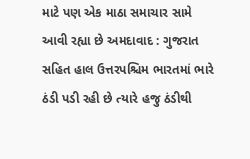માટે પણ એક માઠા સમાચાર સામે આવી રહ્યા છે અમદાવાદ : ગુજરાત સહિત હાલ ઉત્તરપશ્ચિમ ભારતમાં ભારે ઠંડી પડી રહી છે ત્યારે હજુ ઠંડીથી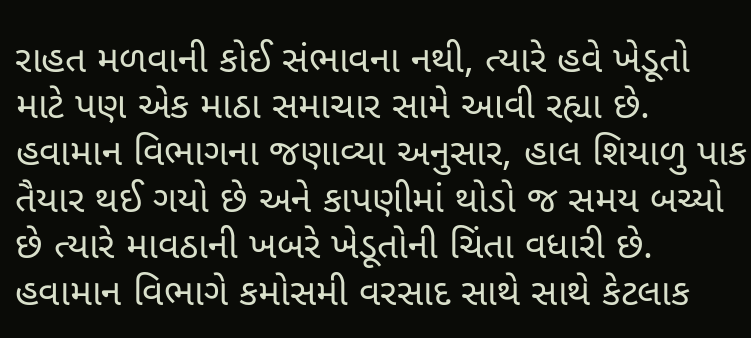રાહત મળવાની કોઈ સંભાવના નથી, ત્યારે હવે ખેડૂતો માટે પણ એક માઠા સમાચાર સામે આવી રહ્યા છે. હવામાન વિભાગના જણાવ્યા અનુસાર, હાલ શિયાળુ પાક તૈયાર થઈ ગયો છે અને કાપણીમાં થોડો જ સમય બચ્યો છે ત્યારે માવઠાની ખબરે ખેડૂતોની ચિંતા વધારી છે. હવામાન વિભાગે કમોસમી વરસાદ સાથે સાથે કેટલાક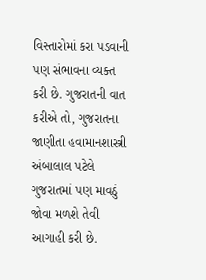વિસ્તારોમાં કરા પડવાની પણ સંભાવના વ્યક્ત કરી છે. ગુજરાતની વાત કરીએ તો, ગુજરાતના જાણીતા હવામાનશાસ્ત્રી અંબાલાલ પટેલે ગુજરાતમાં પણ માવઠું જોવા મળશે તેવી આગાહી કરી છે.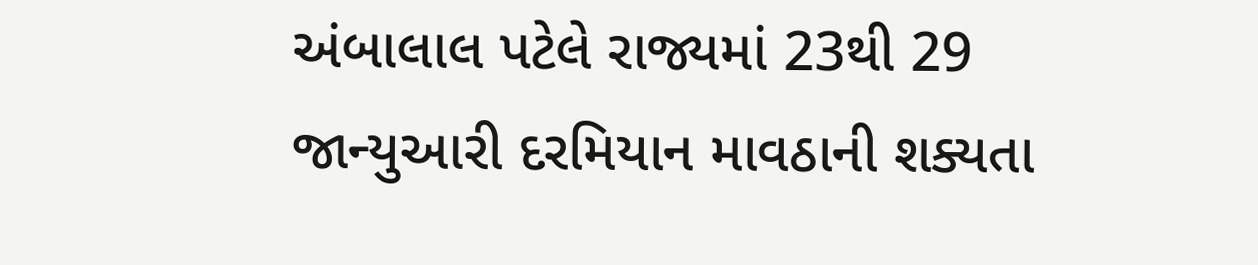અંબાલાલ પટેલે રાજ્યમાં 23થી 29 જાન્યુઆરી દરમિયાન માવઠાની શક્યતા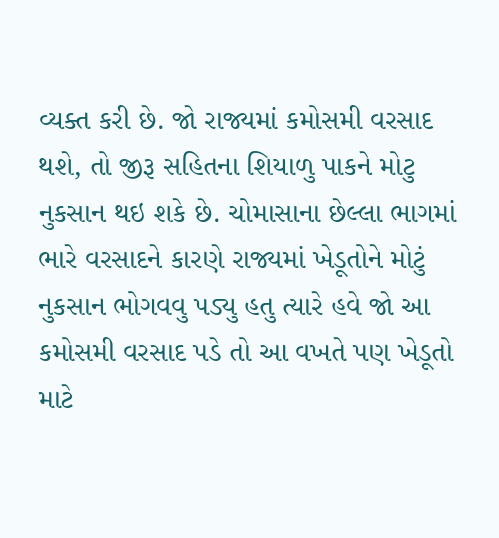વ્યક્ત કરી છે. જો રાજ્યમાં કમોસમી વરસાદ થશે, તો જીરૂ સહિતના શિયાળુ પાકને મોટુ નુકસાન થઇ શકે છે. ચોમાસાના છેલ્લા ભાગમાં ભારે વરસાદને કારણે રાજ્યમાં ખેડૂતોને મોટું નુકસાન ભોગવવુ પડ્યુ હતુ ત્યારે હવે જો આ કમોસમી વરસાદ પડે તો આ વખતે પણ ખેડૂતો માટે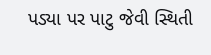પડ્યા પર પાટુ જેવી સ્થિતી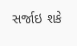સર્જાઇ શકે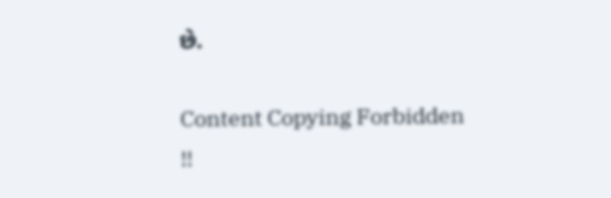છે.

Content Copying Forbidden !!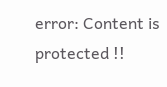error: Content is protected !!